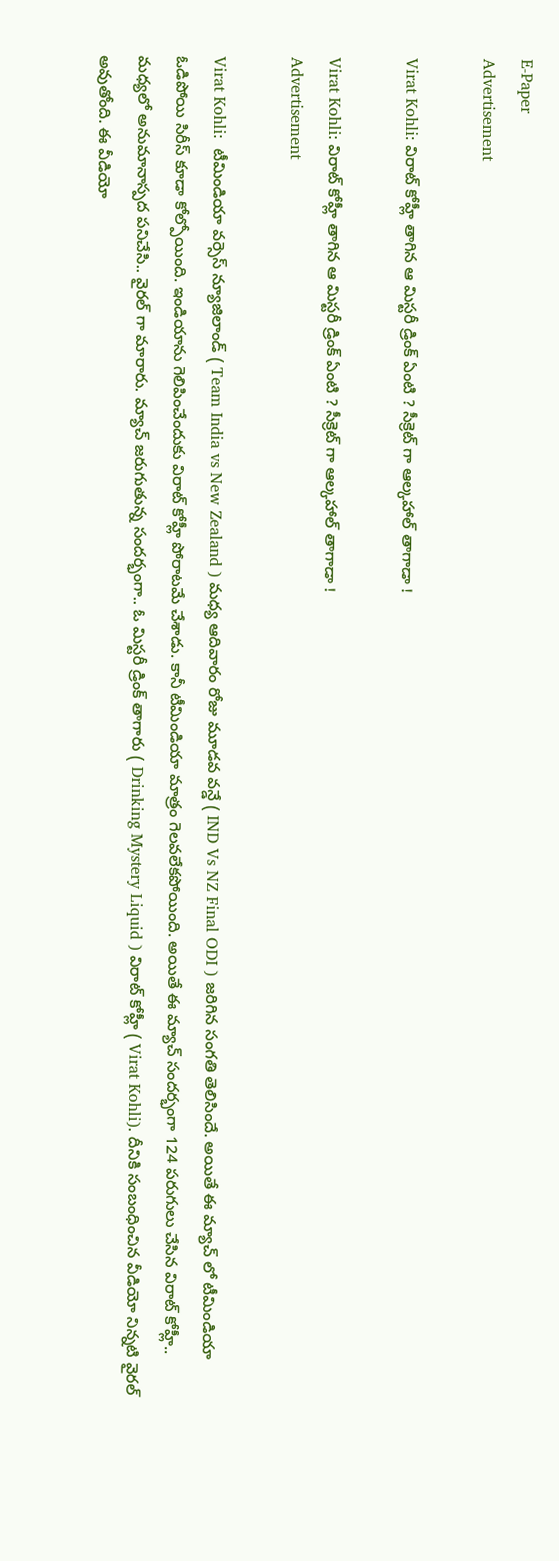E-Paper
Advertisement

Virat Kohli: విరాట్ కోహ్లీ తాగిన ఆ మిస్ట‌రీ డ్రింక్ ఏంటి ? సీక్రెట్ గా ఆల్క‌హాల్ తాగాడా !

Virat Kohli: విరాట్ కోహ్లీ తాగిన ఆ మిస్ట‌రీ డ్రింక్ ఏంటి ? సీక్రెట్ గా ఆల్క‌హాల్ తాగాడా !
Advertisement

Virat Kohli:  టీమిండియా వర్సెస్ న్యూజిలాండ్ ( Team India vs New Zealand ) మధ్య ఆదివారం రోజు మూడవ వన్డే ( IND Vs NZ Final ODI ) జరిగిన సంగతి తెలిసిందే. అయితే ఈ మ్యాచ్ లో టీమిండియా ఓడిపోయి సిరీస్ కూడా కోల్పోయింది. ఇండియాను గెలిపించేందుకు విరాట్ కోహ్లీ పోరాటమే చేశాడు. కానీ టీమిండియా మాత్రం గెలవలేకపోయింది. అయితే ఈ మ్యాచ్ సందర్భంగా 124 పరుగులు చేసిన విరాట్ కోహ్లీ.. మధ్యలో అనుమానాస్పద పనిచేసి.. వైరల్ గా మారారు. మ్యాచ్ జరుగుతున్న సందర్భంగా.. ఓ మిస్టరీ డ్రింక్ తాగారు ( Drinking Mystery Liquid ) విరాట్ కోహ్లీ ( Virat Kohli). దీనికి సంబంధించిన వీడియో నిన్నటి వైరల్ అవుతోంది. ఈ వీడియో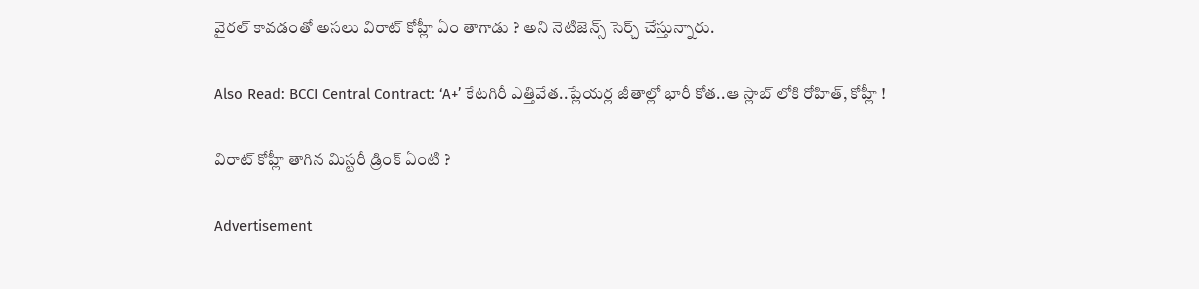వైరల్ కావడంతో అసలు విరాట్ కోహ్లీ ఏం తాగాడు ? అని నెటిజెన్స్ సెర్చ్ చేస్తున్నారు.

Also Read: BCCI Central Contract: ‘A+’ కేటగిరీ ఎత్తివేత‌..ప్లేయ‌ర్ల జీతాల్లో భారీ కోత..ఆ స్లాబ్ లోకి రోహిత్‌, కోహ్లీ !

విరాట్ కోహ్లీ తాగిన మిస్టరీ డ్రింక్ ఏంటి ?

Advertisement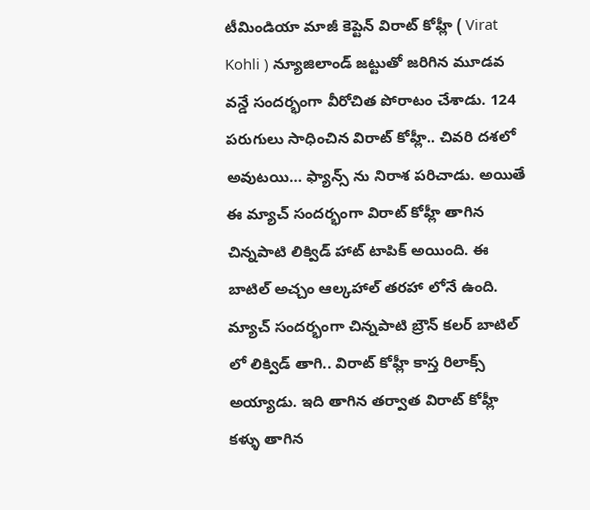టీమిండియా మాజీ కెప్టెన్ విరాట్ కోహ్లీ ( Virat Kohli ) న్యూజిలాండ్ జట్టుతో జరిగిన మూడవ వన్డే సందర్భంగా వీరోచిత పోరాటం చేశాడు. 124 పరుగులు సాధించిన విరాట్ కోహ్లీ.. చివరి దశలో అవుటయి… ఫ్యాన్స్ ను నిరాశ పరిచాడు. అయితే ఈ మ్యాచ్ సందర్భంగా విరాట్ కోహ్లీ తాగిన చిన్నపాటి లిక్విడ్ హాట్ టాపిక్ అయింది. ఈ బాటిల్ అచ్చం ఆల్కహాల్ తరహా లోనే ఉంది. మ్యాచ్ సందర్భంగా చిన్నపాటి బ్రౌన్ కలర్ బాటిల్ లో లిక్విడ్ తాగి.. విరాట్ కోహ్లీ కాస్త రిలాక్స్ అయ్యాడు. ఇది తాగిన తర్వాత విరాట్ కోహ్లీ కళ్ళు తాగిన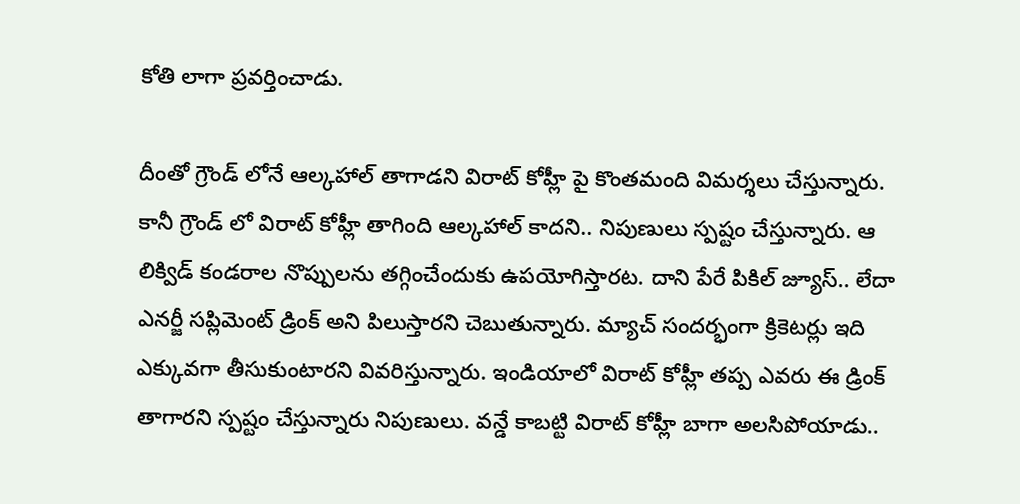కోతి లాగా ప్రవర్తించాడు.

దీంతో గ్రౌండ్ లోనే ఆల్కహాల్ తాగాడని విరాట్ కోహ్లీ పై కొంతమంది విమర్శలు చేస్తున్నారు. కానీ గ్రౌండ్ లో విరాట్ కోహ్లీ తాగింది ఆల్కహాల్ కాదని.. నిపుణులు స్పష్టం చేస్తున్నారు. ఆ లిక్విడ్ కండరాల నొప్పులను తగ్గించేందుకు ఉపయోగిస్తారట. దాని పేరే పికిల్ జ్యూస్.. లేదా ఎనర్జీ సప్లిమెంట్ డ్రింక్ అని పిలుస్తారని చెబుతున్నారు. మ్యాచ్ సందర్భంగా క్రికెటర్లు ఇది ఎక్కువగా తీసుకుంటారని వివరిస్తున్నారు. ఇండియాలో విరాట్ కోహ్లీ తప్ప ఎవరు ఈ డ్రింక్ తాగారని స్పష్టం చేస్తున్నారు నిపుణులు. వన్డే కాబట్టి విరాట్ కోహ్లీ బాగా అలసిపోయాడు..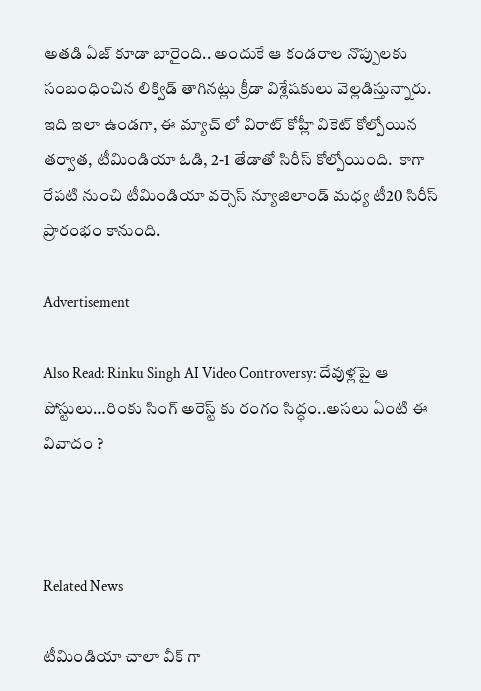అతడి ఏజ్ కూడా బారైంది.. అందుకే ఆ కండరాల నొప్పులకు సంబంధించిన లిక్విడ్ తాగినట్లు క్రీడా విశ్లేషకులు వెల్లడిస్తున్నారు. ఇది ఇలా ఉండ‌గా, ఈ మ్యాచ్ లో విరాట్ కోహ్లీ వికెట్ కోల్పోయిన త‌ర్వాత‌, టీమిండియా ఓడి, 2-1 తేడాతో సిరీస్ కోల్పోయింది.  కాగా రేప‌టి నుంచి టీమిండియా వ‌ర్సెస్ న్యూజిలాండ్ మ‌ధ్య టీ20 సిరీస్ ప్రారంభం కానుంది.

Advertisement

Also Read: Rinku Singh AI Video Controversy: దేవుళ్ల‌పై ఆ పోస్టులు…రింకు సింగ్ అరెస్ట్ కు రంగం సిద్ధం..అస‌లు ఏంటి ఈ వివాదం ?



Related News

టీమిండియా చాలా వీక్ గా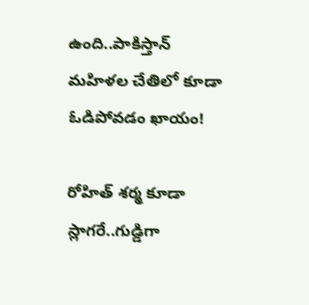ఉంది..పాకిస్తాన్ మ‌హిళ‌ల చేతిలో కూడా ఓడిపోవ‌డం ఖాయం!

రోహిత్ శ‌ర్మ‌ కూడా స్లాగ‌రే..గుడ్డిగా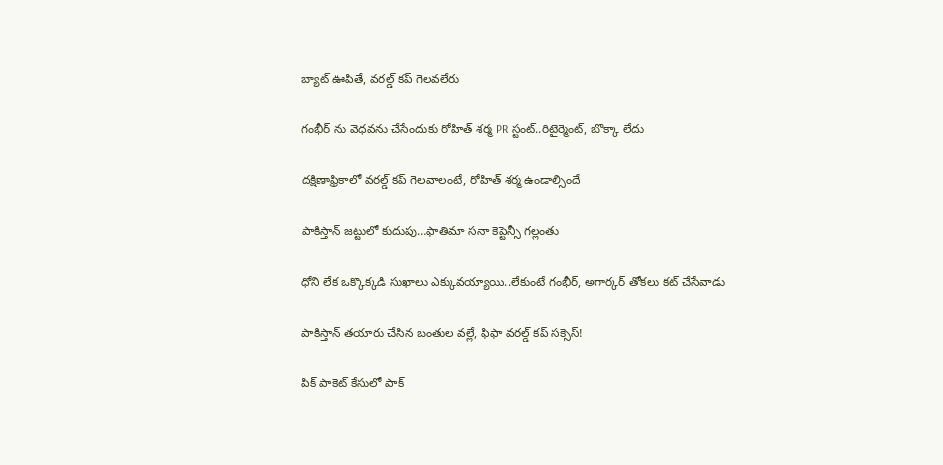బ్యాట్ ఊపితే, వ‌ర‌ల్డ్ క‌ప్ గెల‌వ‌లేరు

గంభీర్ ను వెధ‌వ‌ను చేసేందుకు రోహిత్ శ‌ర్మ PR స్టంట్..రిటైర్మెంట్, బొక్కా లేదు

దక్షిణాఫ్రికాలో వ‌ర‌ల్డ్ క‌ప్ గెల‌వాలంటే, రోహిత్ శ‌ర్మ ఉండాల్సిందే

పాకిస్తాన్ జ‌ట్టులో కుదుపు…ఫాతిమా స‌నా కెప్టెన్సీ గ‌ల్లంతు

ధోని లేక ఒక్కొక్క‌డి సుఖాలు ఎక్కువ‌య్యాయి..లేకుంటే గంభీర్‌, అగార్క‌ర్ తోక‌లు క‌ట్ చేసేవాడు

పాకిస్తాన్ త‌యారు చేసిన బంతుల వ‌ల్లే, ఫిఫా వరల్డ్ కప్ స‌క్సెస్!

పిక్ పాకెట్ కేసులో పాక్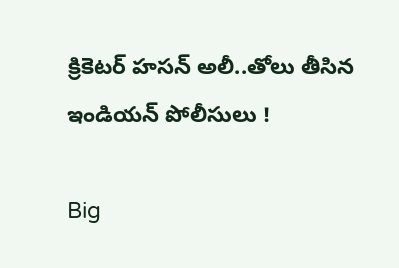క్రికెట‌ర్ హసన్ అలీ..తోలు తీసిన ఇండియ‌న్‌ పోలీసులు !

Big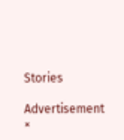Stories

Advertisement
×